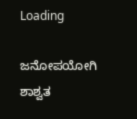Loading

ಜನೋಪಯೋಗಿ ಶಾಶ್ವತ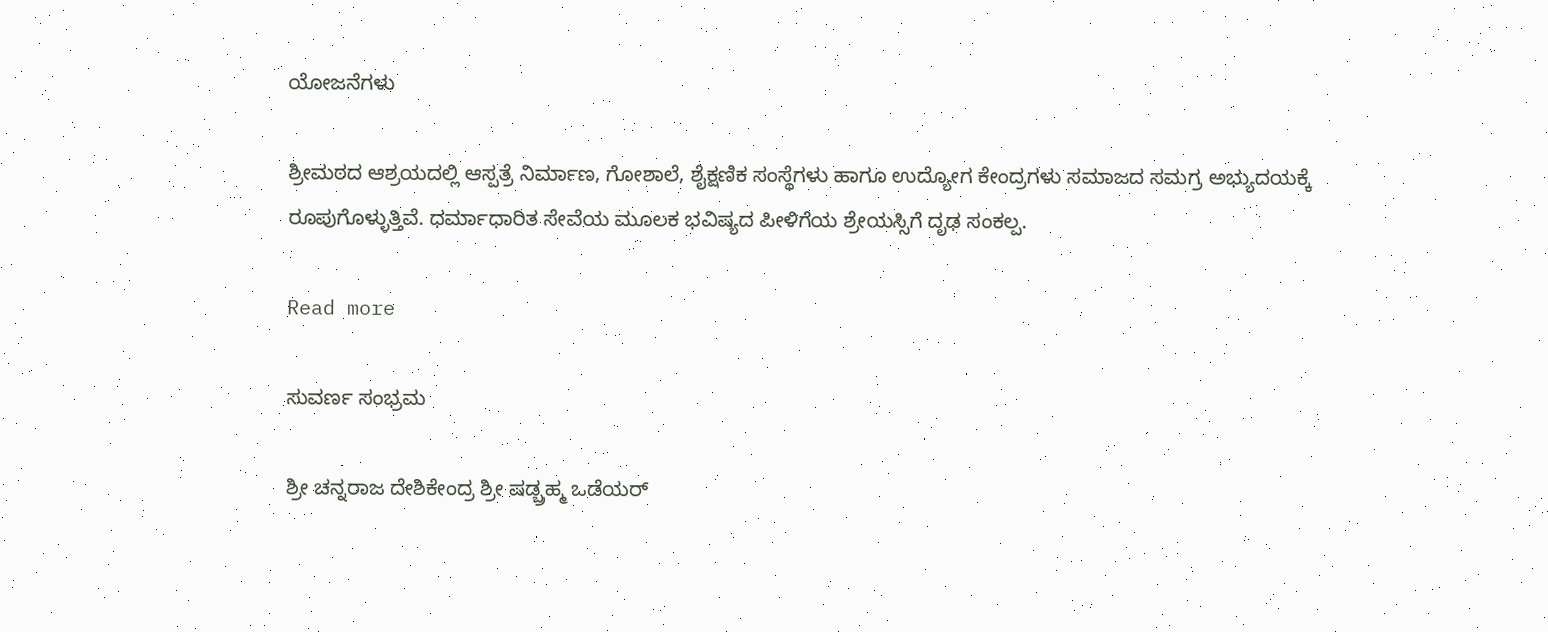ಯೋಜನೆಗಳು

ಶ್ರೀಮಠದ ಆಶ್ರಯದಲ್ಲಿ ಆಸ್ಪತ್ರೆ ನಿರ್ಮಾಣ, ಗೋಶಾಲೆ, ಶೈಕ್ಷಣಿಕ ಸಂಸ್ಥೆಗಳು ಹಾಗೂ ಉದ್ಯೋಗ ಕೇಂದ್ರಗಳು ಸಮಾಜದ ಸಮಗ್ರ ಅಭ್ಯುದಯಕ್ಕೆ ರೂಪುಗೊಳ್ಳುತ್ತಿವೆ. ಧರ್ಮಾಧಾರಿತ ಸೇವೆಯ ಮೂಲಕ ಭವಿಷ್ಯದ ಪೀಳಿಗೆಯ ಶ್ರೇಯಸ್ಸಿಗೆ ದೃಢ ಸಂಕಲ್ಪ.

Read more

ಸುವರ್ಣ ಸಂಭ್ರಮ

ಶ್ರೀ ಚನ್ನರಾಜ ದೇಶಿಕೇಂದ್ರ ಶ್ರೀ ಷಡ್ಬ್ರಹ್ಮ ಒಡೆಯರ್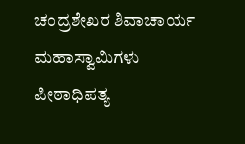ಚಂದ್ರಶೇಖರ ಶಿವಾಚಾರ್ಯ ಮಹಾಸ್ವಾಮಿಗಳು ಪೀಠಾಧಿಪತ್ಯ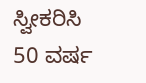ಸ್ವೀಕರಿಸಿ 50 ವರ್ಷ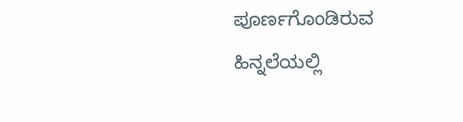ಪೂರ್ಣಗೊಂಡಿರುವ ಹಿನ್ನಲೆಯಲ್ಲಿ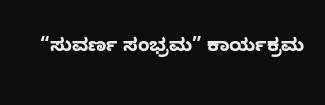“ಸುವರ್ಣ ಸಂಭ್ರಮ” ಕಾರ್ಯಕ್ರಮ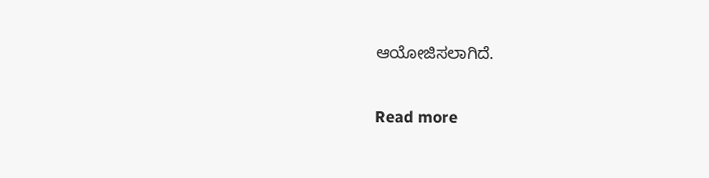ಆಯೋಜಿಸಲಾಗಿದೆ.

Read more